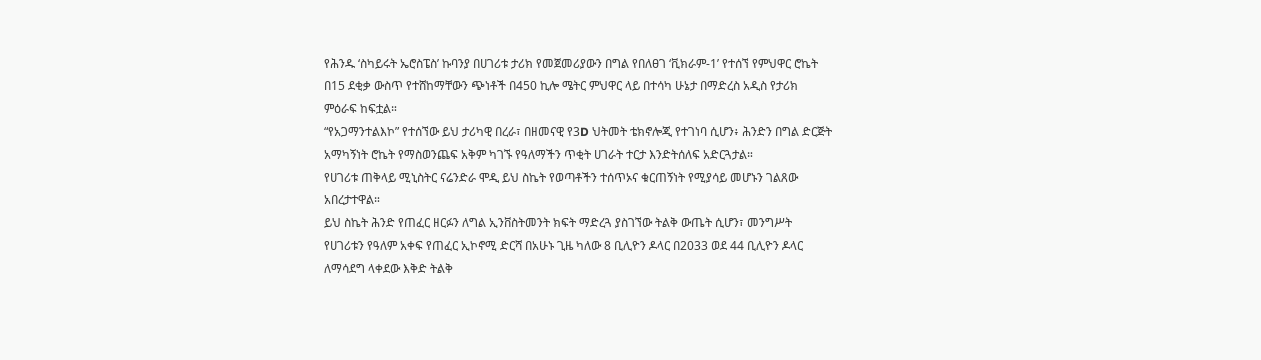የሕንዱ ‘ስካይሩት ኤሮስፔስ’ ኩባንያ በሀገሪቱ ታሪክ የመጀመሪያውን በግል የበለፀገ ‘ቪክራም-1’ የተሰኘ የምህዋር ሮኬት በ15 ደቂቃ ውስጥ የተሸከማቸውን ጭነቶች በ450 ኪሎ ሜትር ምህዋር ላይ በተሳካ ሁኔታ በማድረስ አዲስ የታሪክ ምዕራፍ ከፍቷል።
“የአጋማንተልእኮ” የተሰኘው ይህ ታሪካዊ በረራ፣ በዘመናዊ የ3D ህትመት ቴክኖሎጂ የተገነባ ሲሆን፥ ሕንድን በግል ድርጅት አማካኝነት ሮኬት የማስወንጨፍ አቅም ካገኙ የዓለማችን ጥቂት ሀገራት ተርታ እንድትሰለፍ አድርጓታል።
የሀገሪቱ ጠቅላይ ሚኒስትር ናሬንድራ ሞዲ ይህ ስኬት የወጣቶችን ተሰጥኦና ቁርጠኝነት የሚያሳይ መሆኑን ገልጸው አበረታተዋል።
ይህ ስኬት ሕንድ የጠፈር ዘርፉን ለግል ኢንቨስትመንት ክፍት ማድረጓ ያስገኘው ትልቅ ውጤት ሲሆን፣ መንግሥት የሀገሪቱን የዓለም አቀፍ የጠፈር ኢኮኖሚ ድርሻ በአሁኑ ጊዜ ካለው 8 ቢሊዮን ዶላር በ2033 ወደ 44 ቢሊዮን ዶላር ለማሳደግ ላቀደው እቅድ ትልቅ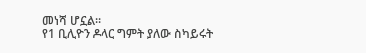መነሻ ሆኗል።
የ1 ቢሊዮን ዶላር ግምት ያለው ስካይሩት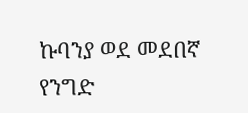ኩባንያ ወደ መደበኛ የንግድ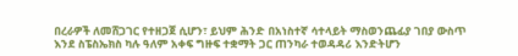በረራዎች ለመሸጋገር የተዘጋጀ ሲሆን፣ ይህም ሕንድ በአነስተኛ ሳተላይት ማስወንጨፊያ ገበያ ውስጥ እንደ ስፔስኤክስ ካሉ ዓለም አቀፍ ግዙፍ ተቋማት ጋር ጠንካራ ተወዳዳሪ እንድትሆን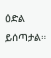ዕድል ይሰጣታል።